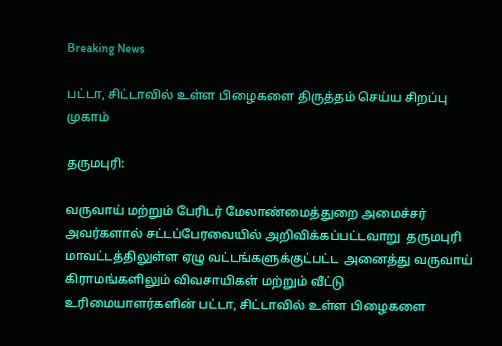Breaking News

பட்டா, சிட்டாவில் உள்ள பிழைகளை திருத்தம் செய்ய சிறப்பு முகாம்

தருமபுரி:

வருவாய் மற்றும் பேரிடர் மேலாண்மைத்துறை அமைச்சர் அவர்களால் சட்டப்பேரவையில் அறிவிக்கப்பட்டவாறு  தருமபுரி மாவட்டத்திலுள்ள ஏழு வட்டங்களுக்குட்பட்ட  அனைத்து வருவாய் கிராமங்களிலும் விவசாயிகள் மற்றும் வீட்டு உரிமையாளர்களின் பட்டா, சிட்டாவில் உள்ள பிழைகளை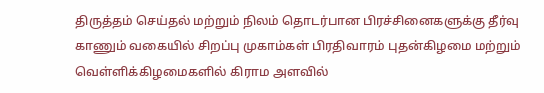திருத்தம் செய்தல் மற்றும் நிலம் தொடர்பான பிரச்சினைகளுக்கு தீர்வு காணும் வகையில் சிறப்பு முகாம்கள் பிரதிவாரம் புதன்கிழமை மற்றும் வெள்ளிக்கிழமைகளில் கிராம அளவில்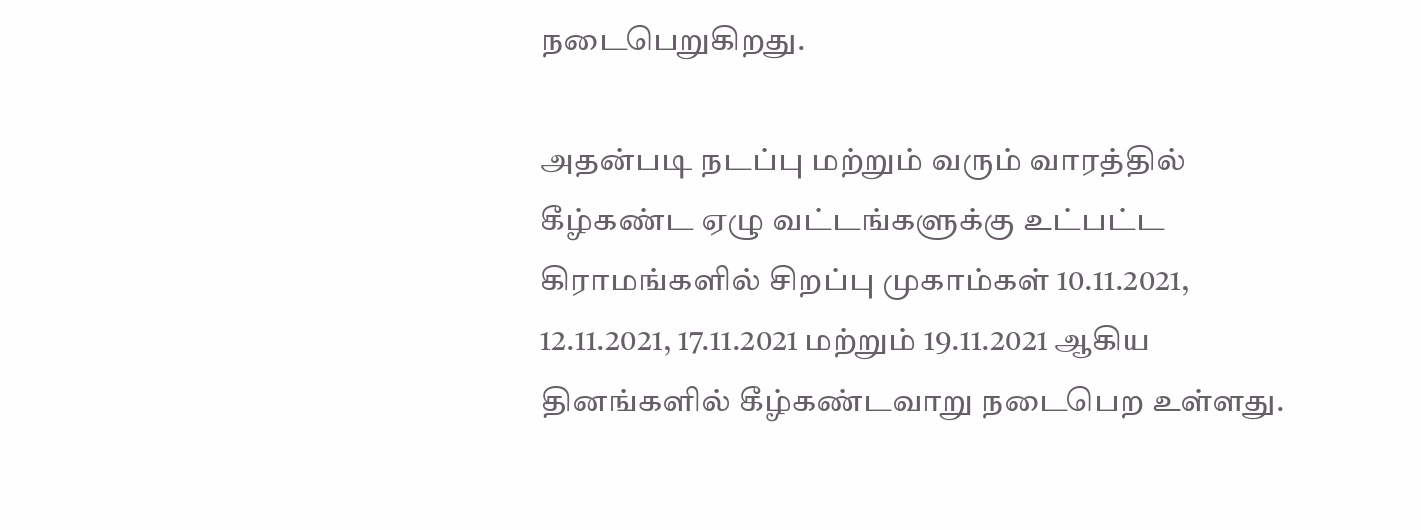நடைபெறுகிறது.

அதன்படி நடப்பு மற்றும் வரும் வாரத்தில் கீழ்கண்ட ஏழு வட்டங்களுக்கு உட்பட்ட கிராமங்களில் சிறப்பு முகாம்கள் 10.11.2021, 12.11.2021, 17.11.2021 மற்றும் 19.11.2021 ஆகிய தினங்களில் கீழ்கண்டவாறு நடைபெற உள்ளது.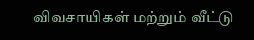விவசாயிகள் மற்றும் வீட்டு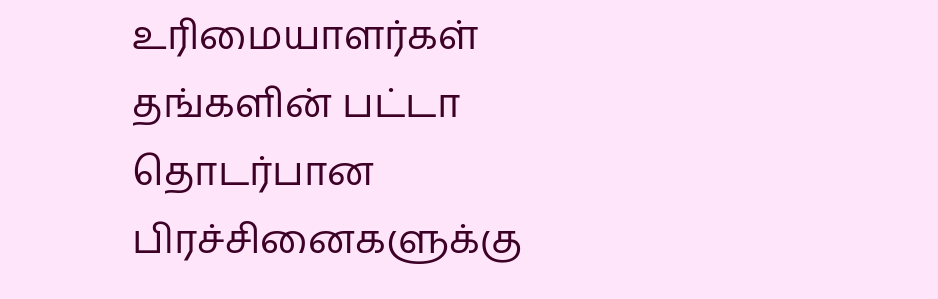உரிமையாளர்கள் தங்களின் பட்டா தொடர்பான பிரச்சினைகளுக்கு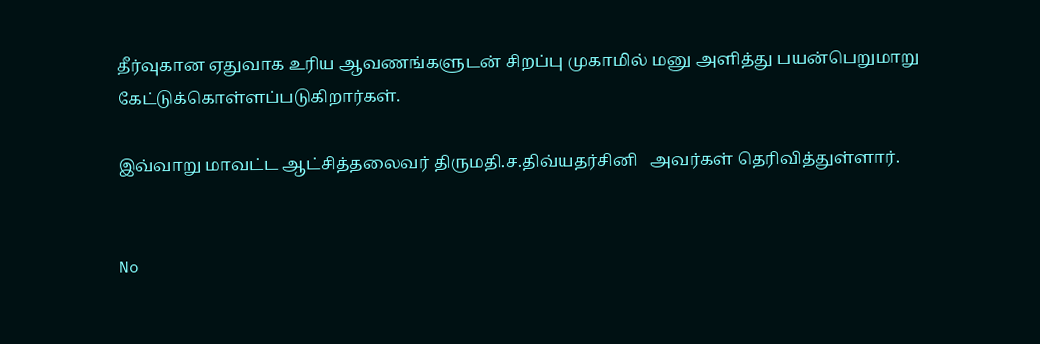தீர்வுகான ஏதுவாக உரிய ஆவணங்களுடன் சிறப்பு முகாமில் மனு அளித்து பயன்பெறுமாறு கேட்டுக்கொள்ளப்படுகிறார்கள்.

இவ்வாறு மாவட்ட ஆட்சித்தலைவர் திருமதி.ச.திவ்யதர்சினி   அவர்கள் தெரிவித்துள்ளார்.


No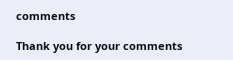comments

Thank you for your comments